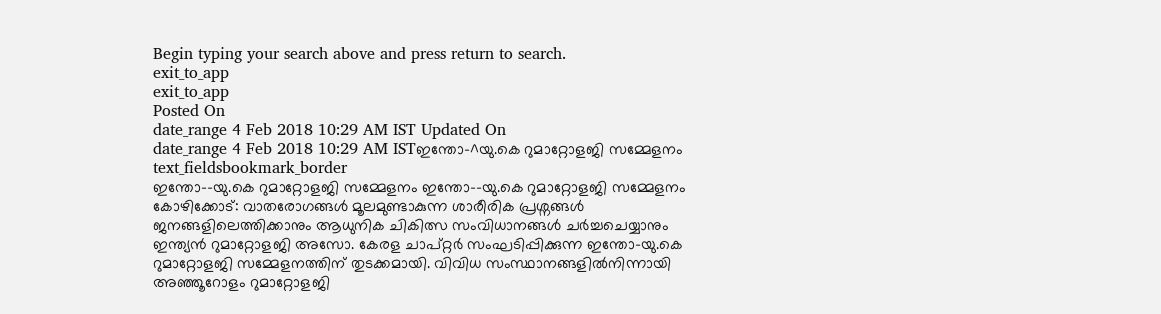Begin typing your search above and press return to search.
exit_to_app
exit_to_app
Posted On
date_range 4 Feb 2018 10:29 AM IST Updated On
date_range 4 Feb 2018 10:29 AM ISTഇന്തോ-^യു.കെ റുമാറ്റോളജി സമ്മേളനം
text_fieldsbookmark_border
ഇന്തോ--യു.കെ റുമാറ്റോളജി സമ്മേളനം ഇന്തോ--യു.കെ റുമാറ്റോളജി സമ്മേളനം കോഴിക്കോട്: വാതരോഗങ്ങൾ മൂലമുണ്ടാകുന്ന ശാരീരിക പ്രശ്നങ്ങൾ ജനങ്ങളിലെത്തിക്കാനും ആധുനിക ചികിത്സ സംവിധാനങ്ങൾ ചർച്ചചെയ്യാനും ഇന്ത്യൻ റുമാറ്റോളജി അസോ. കേരള ചാപ്റ്റർ സംഘടിപ്പിക്കുന്ന ഇന്തോ-യു.കെ റുമാറ്റോളജി സമ്മേളനത്തിന് തുടക്കമായി. വിവിധ സംസ്ഥാനങ്ങളിൽനിന്നായി അഞ്ഞൂറോളം റുമാറ്റോളജി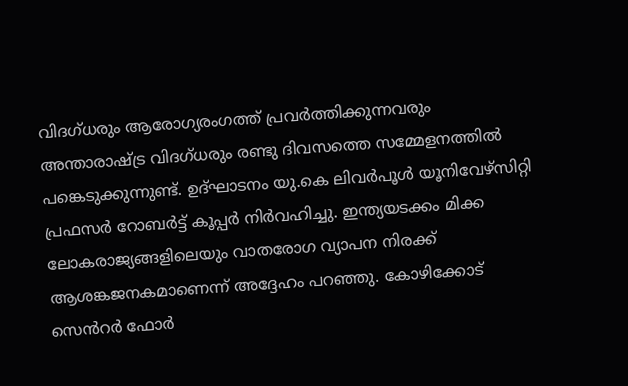വിദഗ്ധരും ആരോഗ്യരംഗത്ത് പ്രവർത്തിക്കുന്നവരും അന്താരാഷ്ട്ര വിദഗ്ധരും രണ്ടു ദിവസത്തെ സമ്മേളനത്തിൽ പങ്കെടുക്കുന്നുണ്ട്. ഉദ്ഘാടനം യു.കെ ലിവർപൂൾ യൂനിവേഴ്സിറ്റി പ്രഫസർ റോബർട്ട് കൂപ്പർ നിർവഹിച്ചു. ഇന്ത്യയടക്കം മിക്ക ലോകരാജ്യങ്ങളിലെയും വാതരോഗ വ്യാപന നിരക്ക് ആശങ്കജനകമാണെന്ന് അദ്ദേഹം പറഞ്ഞു. കോഴിക്കോട് സെൻറർ ഫോർ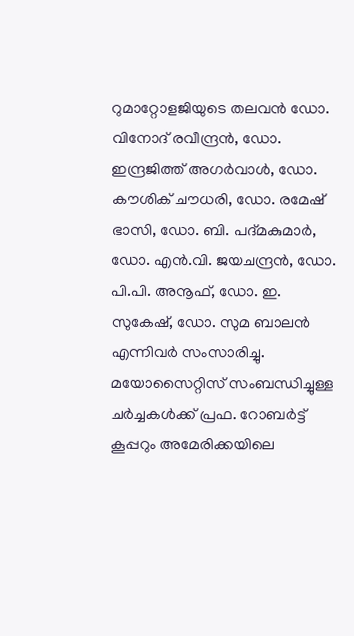റുമാറ്റോളജിയുടെ തലവൻ ഡോ. വിനോദ് രവീന്ദ്രൻ, ഡോ. ഇന്ദ്രജിത്ത് അഗർവാൾ, ഡോ. കൗശിക് ചൗധരി, ഡോ. രമേഷ് ഭാസി, ഡോ. ബി. പദ്മകുമാർ, ഡോ. എൻ.വി. ജയചന്ദ്രൻ, ഡോ. പി.പി. അനൂഫ്, ഡോ. ഇ. സുകേഷ്, ഡോ. സുമ ബാലൻ എന്നിവർ സംസാരിച്ചു. മയോസൈറ്റിസ് സംബന്ധിച്ചുള്ള ചർച്ചകൾക്ക് പ്രഫ. റോബർട്ട് കൂപ്പറും അമേരിക്കയിലെ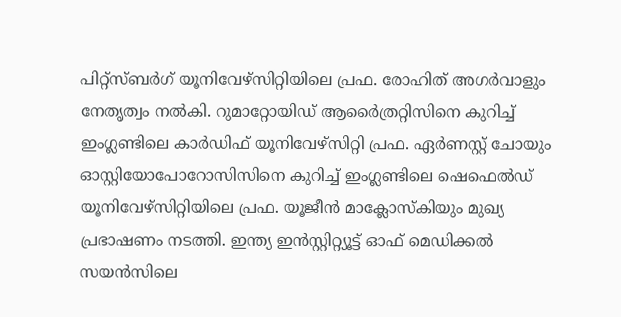പിറ്റ്സ്ബർഗ് യൂനിവേഴ്സിറ്റിയിലെ പ്രഫ. രോഹിത് അഗർവാളും നേതൃത്വം നൽകി. റുമാറ്റോയിഡ് ആർൈത്രറ്റിസിനെ കുറിച്ച് ഇംഗ്ലണ്ടിലെ കാർഡിഫ് യൂനിവേഴ്സിറ്റി പ്രഫ. ഏർണസ്റ്റ് ചോയും ഓസ്റ്റിയോപോറോസിസിനെ കുറിച്ച് ഇംഗ്ലണ്ടിലെ ഷെഫെൽഡ് യൂനിവേഴ്സിറ്റിയിലെ പ്രഫ. യൂജീൻ മാക്ലോസ്കിയും മുഖ്യ പ്രഭാഷണം നടത്തി. ഇന്ത്യ ഇൻസ്റ്റിറ്റ്യൂട്ട് ഓഫ് മെഡിക്കൽ സയൻസിലെ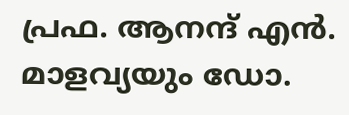പ്രഫ. ആനന്ദ് എൻ. മാളവ്യയും ഡോ.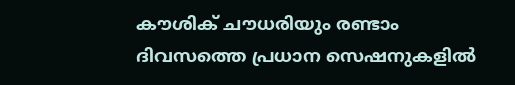കൗശിക് ചൗധരിയും രണ്ടാം ദിവസത്തെ പ്രധാന സെഷനുകളിൽ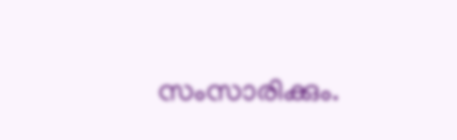സംസാരിക്കും.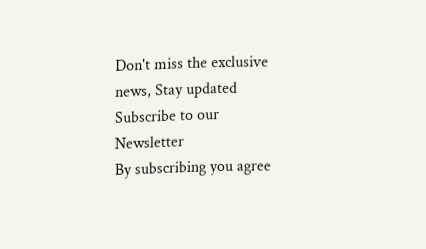Don't miss the exclusive news, Stay updated
Subscribe to our Newsletter
By subscribing you agree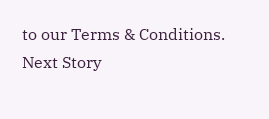to our Terms & Conditions.
Next Story